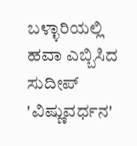ಬಳ್ಳಾರಿಯಲ್ಲಿ ಹವಾ ಎಬ್ಬಿಸಿದ ಸುದೀಪ್ 'ವಿಷ್ಣುವರ್ಧನ'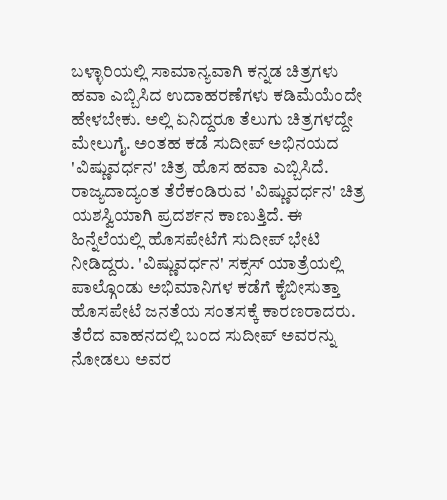ಬಳ್ಳಾರಿಯಲ್ಲಿ ಸಾಮಾನ್ಯವಾಗಿ ಕನ್ನಡ ಚಿತ್ರಗಳು ಹವಾ ಎಬ್ಬಿಸಿದ ಉದಾಹರಣೆಗಳು ಕಡಿಮೆಯೆಂದೇ ಹೇಳಬೇಕು. ಅಲ್ಲಿ ಏನಿದ್ದರೂ ತೆಲುಗು ಚಿತ್ರಗಳದ್ದೇ ಮೇಲುಗೈ. ಅಂತಹ ಕಡೆ ಸುದೀಪ್ ಅಭಿನಯದ 'ವಿಷ್ಣುವರ್ಧನ' ಚಿತ್ರ ಹೊಸ ಹವಾ ಎಬ್ಬಿಸಿದೆ.
ರಾಜ್ಯದಾದ್ಯಂತ ತೆರೆಕಂಡಿರುವ 'ವಿಷ್ಣುವರ್ಧನ' ಚಿತ್ರ ಯಶಸ್ವಿಯಾಗಿ ಪ್ರದರ್ಶನ ಕಾಣುತ್ತಿದೆ. ಈ ಹಿನ್ನೆಲೆಯಲ್ಲಿ ಹೊಸಪೇಟೆಗೆ ಸುದೀಪ್ ಭೇಟಿ ನೀಡಿದ್ದರು. 'ವಿಷ್ಣುವರ್ಧನ' ಸಕ್ಸಸ್ ಯಾತ್ರೆಯಲ್ಲಿ ಪಾಲ್ಗೊಂಡು ಅಭಿಮಾನಿಗಳ ಕಡೆಗೆ ಕೈಬೀಸುತ್ತಾ ಹೊಸಪೇಟೆ ಜನತೆಯ ಸಂತಸಕ್ಕೆ ಕಾರಣರಾದರು.
ತೆರೆದ ವಾಹನದಲ್ಲಿ ಬಂದ ಸುದೀಪ್ ಅವರನ್ನು ನೋಡಲು ಅವರ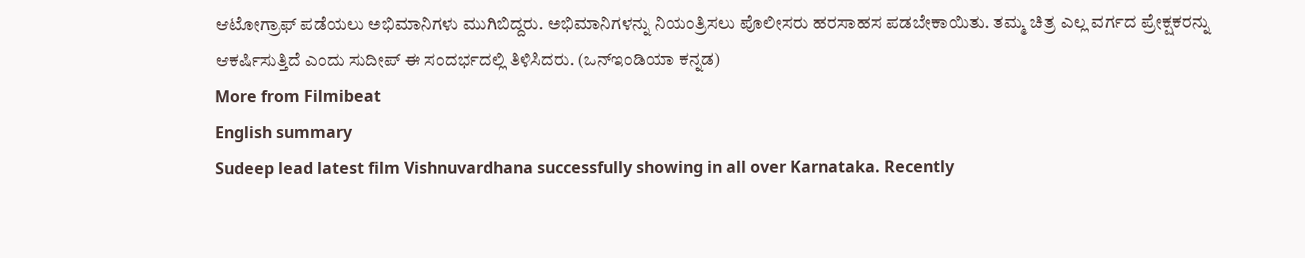ಆಟೋಗ್ರಾಫ್ ಪಡೆಯಲು ಅಭಿಮಾನಿಗಳು ಮುಗಿಬಿದ್ದರು. ಅಭಿಮಾನಿಗಳನ್ನು ನಿಯಂತ್ರಿಸಲು ಪೊಲೀಸರು ಹರಸಾಹಸ ಪಡಬೇಕಾಯಿತು. ತಮ್ಮ ಚಿತ್ರ ಎಲ್ಲ ವರ್ಗದ ಪ್ರೇಕ್ಷಕರನ್ನು ಆಕರ್ಷಿಸುತ್ತಿದೆ ಎಂದು ಸುದೀಪ್ ಈ ಸಂದರ್ಭದಲ್ಲಿ ತಿಳಿಸಿದರು. (ಒನ್ಇಂಡಿಯಾ ಕನ್ನಡ)
More from Filmibeat
English summary
Sudeep lead latest film Vishnuvardhana successfully showing in all over Karnataka. Recently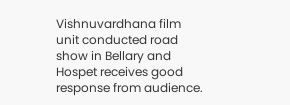Vishnuvardhana film unit conducted road show in Bellary and Hospet receives good response from audience.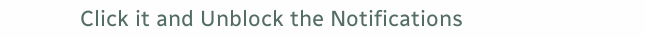Click it and Unblock the Notifications